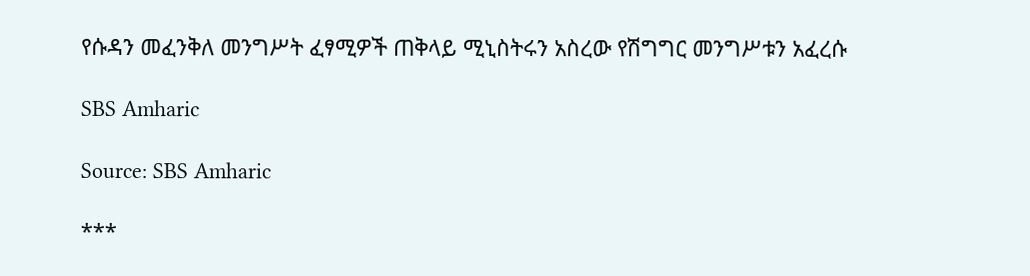የሱዳን መፈንቅለ መንግሥት ፈፃሚዎች ጠቅላይ ሚኒስትሩን አስረው የሽግግር መንግሥቱን አፈረሱ

SBS Amharic

Source: SBS Amharic

***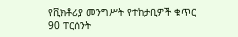የቪክቶሪያ መንግሥት የተከታቢዎች ቁጥር 90 ፐርሰንት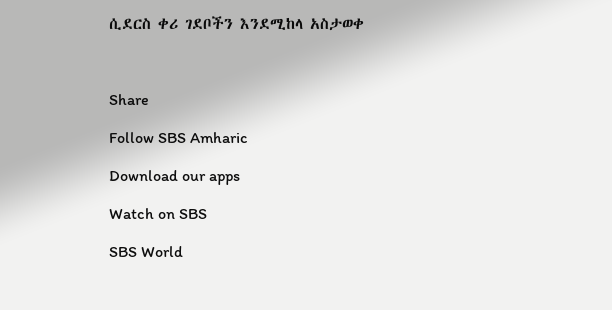ሲደርስ ቀሪ ገደቦችን እንደሚከላ አስታወቀ



Share

Follow SBS Amharic

Download our apps

Watch on SBS

SBS World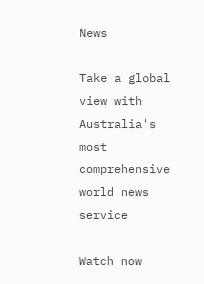News

Take a global view with Australia's most comprehensive world news service

Watch now